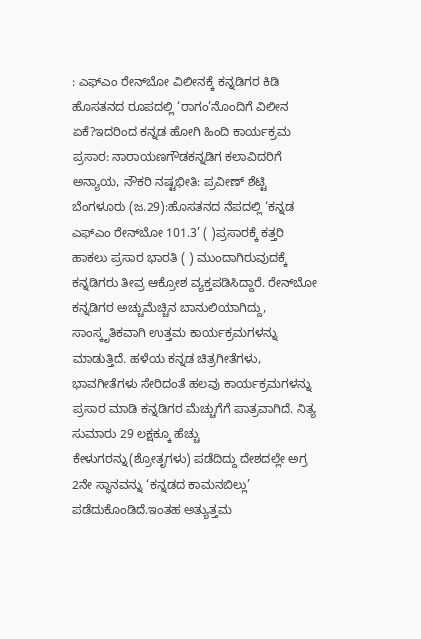: ಎಫ್‌ಎಂ ರೇನ್‌ಬೋ ವಿಲೀನಕ್ಕೆ ಕನ್ನಡಿಗರ ಕಿಡಿ ಹೊಸತನದ ರೂಪದಲ್ಲಿ ‘ರಾಗಂ’ನೊಂದಿಗೆ ವಿಲೀನ ಏಕೆ?ಇದರಿಂದ ಕನ್ನಡ ಹೋಗಿ ಹಿಂದಿ ಕಾರ್ಯಕ್ರಮ ಪ್ರಸಾರ: ನಾರಾಯಣಗೌಡಕನ್ನಡಿಗ ಕಲಾವಿದರಿಗೆ ಅನ್ಯಾಯ, ನೌಕರಿ ನಷ್ಟಭೀತಿ: ಪ್ರವೀಣ್‌ ಶೆಟ್ಟಿ ಬೆಂಗಳೂರು (ಜ.29):ಹೊಸತನದ ನೆಪದಲ್ಲಿ ‘ಕನ್ನಡ ಎಫ್‌ಎಂ ರೇನ್‌ಬೋ 101.3’ ( )ಪ್ರಸಾರಕ್ಕೆ ಕತ್ತರಿ ಹಾಕಲು ಪ್ರಸಾರ ಭಾರತಿ ( ) ಮುಂದಾಗಿರುವುದಕ್ಕೆ ಕನ್ನಡಿಗರು ತೀವ್ರ ಆಕ್ರೋಶ ವ್ಯಕ್ತಪಡಿಸಿದ್ದಾರೆ. ರೇನ್‌ಬೋ ಕನ್ನಡಿಗರ ಅಚ್ಚುಮೆಚ್ಚಿನ ಬಾನುಲಿಯಾಗಿದ್ದು, ಸಾಂಸ್ಕೃತಿಕವಾಗಿ ಉತ್ತಮ ಕಾರ್ಯಕ್ರಮಗಳನ್ನು ಮಾಡುತ್ತಿದೆ. ಹಳೆಯ ಕನ್ನಡ ಚಿತ್ರಗೀತೆಗಳು, ಭಾವಗೀತೆಗಳು ಸೇರಿದಂತೆ ಹಲವು ಕಾರ್ಯಕ್ರಮಗಳನ್ನು ಪ್ರಸಾರ ಮಾಡಿ ಕನ್ನಡಿಗರ ಮೆಚ್ಚುಗೆಗೆ ಪಾತ್ರವಾಗಿದೆ. ನಿತ್ಯ ಸುಮಾರು 29 ಲಕ್ಷಕ್ಕೂ ಹೆಚ್ಚು ಕೇಳುಗರನ್ನು(ಶ್ರೋತೃಗಳು) ಪಡೆದಿದ್ದು ದೇಶದಲ್ಲೇ ಅಗ್ರ 2ನೇ ಸ್ಥಾನವನ್ನು ‘ಕನ್ನಡದ ಕಾಮನಬಿಲ್ಲು’ ಪಡೆದುಕೊಂಡಿದೆ.ಇಂತಹ ಅತ್ಯುತ್ತಮ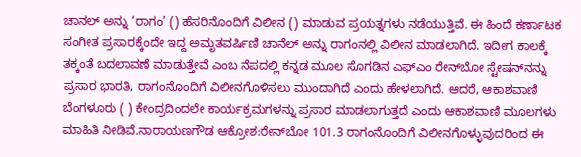ಚಾನಲ್‌ ಅನ್ನು ‘ರಾಗಂ’ () ಹೆಸರಿನೊಂದಿಗೆ ವಿಲೀನ () ಮಾಡುವ ಪ್ರಯತ್ನಗಳು ನಡೆಯುತ್ತಿವೆ. ಈ ಹಿಂದೆ ಕರ್ಣಾಟಕ ಸಂಗೀತ ಪ್ರಸಾರಕ್ಕೆಂದೇ ಇದ್ದ ಅಮೃತವರ್ಷಿಣಿ ಚಾನೆಲ್‌ ಅನ್ನು ರಾಗಂನಲ್ಲಿ ವಿಲೀನ ಮಾಡಲಾಗಿದೆ. ಇದೀಗ ಕಾಲಕ್ಕೆ ತಕ್ಕಂತೆ ಬದಲಾವಣೆ ಮಾಡುತ್ತೇವೆ ಎಂಬ ನೆಪದಲ್ಲಿ ಕನ್ನಡ ಮೂಲ ಸೊಗಡಿನ ಎಫ್‌ಎಂ ರೇನ್‌ಬೋ ಸ್ಟೇಷನ್‌ನನ್ನು ಪ್ರಸಾರ ಭಾರತಿ, ರಾಗಂನೊಂದಿಗೆ ವಿಲೀನಗೊಳಿಸಲು ಮುಂದಾಗಿದೆ ಎಂದು ಹೇಳಲಾಗಿದೆ. ಆದರೆ, ಆಕಾಶವಾಣಿ ಬೆಂಗಳೂರು ( ) ಕೇಂದ್ರದಿಂದಲೇ ಕಾರ್ಯಕ್ರಮಗಳನ್ನು ಪ್ರಸಾರ ಮಾಡಲಾಗುತ್ತದೆ ಎಂದು ಆಕಾಶವಾಣಿ ಮೂಲಗಳು ಮಾಹಿತಿ ನೀಡಿವೆ.ನಾರಾಯಣಗೌಡ ಆಕ್ರೋಶ:ರೇನ್‌ಬೋ 101.3 ರಾಗಂನೊಂದಿಗೆ ವಿಲೀನಗೊಳ್ಳುವುದರಿಂದ ಈ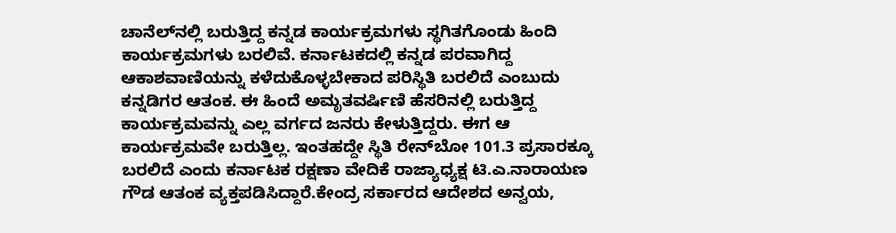ಚಾನೆಲ್‌ನಲ್ಲಿ ಬರುತ್ತಿದ್ದ ಕನ್ನಡ ಕಾರ್ಯಕ್ರಮಗಳು ಸ್ಥಗಿತಗೊಂಡು ಹಿಂದಿ ಕಾರ್ಯಕ್ರಮಗಳು ಬರಲಿವೆ. ಕರ್ನಾಟಕದಲ್ಲಿ ಕನ್ನಡ ಪರವಾಗಿದ್ದ ಆಕಾಶವಾಣಿಯನ್ನು ಕಳೆದುಕೊಳ್ಳಬೇಕಾದ ಪರಿಸ್ಥಿತಿ ಬರಲಿದೆ ಎಂಬುದು ಕನ್ನಡಿಗರ ಆತಂಕ. ಈ ಹಿಂದೆ ಅಮೃತವರ್ಷಿಣಿ ಹೆಸರಿನಲ್ಲಿ ಬರುತ್ತಿದ್ದ ಕಾರ್ಯಕ್ರಮವನ್ನು ಎಲ್ಲ ವರ್ಗದ ಜನರು ಕೇಳುತ್ತಿದ್ದರು. ಈಗ ಆ ಕಾರ್ಯಕ್ರಮವೇ ಬರುತ್ತಿಲ್ಲ. ಇಂತಹದ್ದೇ ಸ್ಥಿತಿ ರೇನ್‌ಬೋ 101.3 ಪ್ರಸಾರಕ್ಕೂ ಬರಲಿದೆ ಎಂದು ಕರ್ನಾಟಕ ರಕ್ಷಣಾ ವೇದಿಕೆ ರಾಜ್ಯಾಧ್ಯಕ್ಷ ಟಿ.ಎ.ನಾರಾಯಣ ಗೌಡ ಆತಂಕ ವ್ಯಕ್ತಪಡಿಸಿದ್ದಾರೆ.ಕೇಂದ್ರ ಸರ್ಕಾರದ ಆದೇಶದ ಅನ್ವಯ,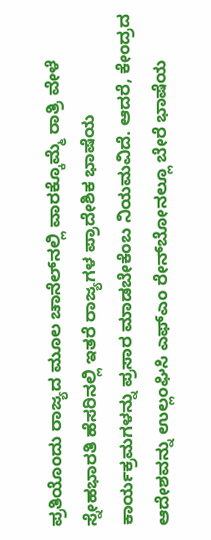ಪ್ರತಿಯೊಂದು ರಾಜ್ಯದ ಮೂಲ ಚಾನೆಲ್‌ನಲ್ಲಿ ವಾರಕ್ಕೊಮ್ಮೆ ರಾತ್ರಿ ವೇಳೆ ಸ್ನೇಹಭಾರತಿ ಹೆಸರಿನಲ್ಲಿ ಇತರೆ ರಾಜ್ಯಗಳ ಪ್ರಾದೇಶಿಕ ಭಾಷೆಯ ಕಾರ್ಯಕ್ರಮಗಳನ್ನು ಪ್ರಸಾರ ಮಾಡಬೇಕೆಂಬ ನಿಯಮವಿದೆ. ಆದರೆ, ಕೇಂದ್ರದ ಆದೇಶವನ್ನು ಉಲ್ಲಂಘಿಸಿ ಎಫ್‌ಎಂ ರೇನ್‌ಬೋನಲ್ಲೂ ಬೇರೆ ಭಾಷೆಯ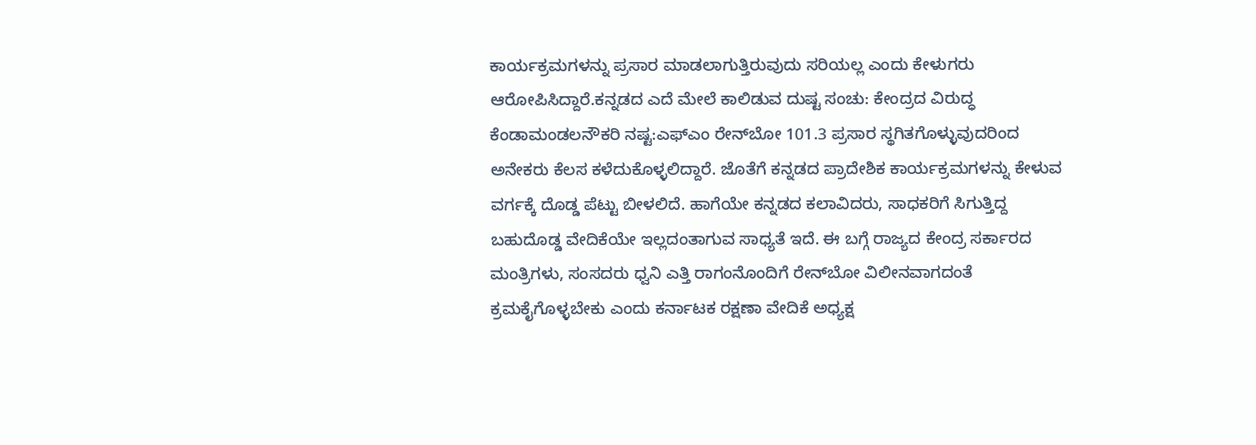ಕಾರ್ಯಕ್ರಮಗಳನ್ನು ಪ್ರಸಾರ ಮಾಡಲಾಗುತ್ತಿರುವುದು ಸರಿಯಲ್ಲ ಎಂದು ಕೇಳುಗರು ಆರೋಪಿಸಿದ್ದಾರೆ.ಕನ್ನಡದ ಎದೆ ಮೇಲೆ ಕಾಲಿಡುವ ದುಷ್ಟ ಸಂಚು: ಕೇಂದ್ರದ ವಿರುದ್ಧ ಕೆಂಡಾಮಂಡಲನೌಕರಿ ನಷ್ಟ:ಎಫ್‌ಎಂ ರೇನ್‌ಬೋ 101.3 ಪ್ರಸಾರ ಸ್ಥಗಿತಗೊಳ್ಳುವುದರಿಂದ ಅನೇಕರು ಕೆಲಸ ಕಳೆದುಕೊಳ್ಳಲಿದ್ದಾರೆ. ಜೊತೆಗೆ ಕನ್ನಡದ ಪ್ರಾದೇಶಿಕ ಕಾರ್ಯಕ್ರಮಗಳನ್ನು ಕೇಳುವ ವರ್ಗಕ್ಕೆ ದೊಡ್ಡ ಪೆಟ್ಟು ಬೀಳಲಿದೆ. ಹಾಗೆಯೇ ಕನ್ನಡದ ಕಲಾವಿದರು, ಸಾಧಕರಿಗೆ ಸಿಗುತ್ತಿದ್ದ ಬಹುದೊಡ್ಡ ವೇದಿಕೆಯೇ ಇಲ್ಲದಂತಾಗುವ ಸಾಧ್ಯತೆ ಇದೆ. ಈ ಬಗ್ಗೆ ರಾಜ್ಯದ ಕೇಂದ್ರ ಸರ್ಕಾರದ ಮಂತ್ರಿಗಳು, ಸಂಸದರು ಧ್ವನಿ ಎತ್ತಿ ರಾಗಂನೊಂದಿಗೆ ರೇನ್‌ಬೋ ವಿಲೀನವಾಗದಂತೆ ಕ್ರಮಕೈಗೊಳ್ಳಬೇಕು ಎಂದು ಕರ್ನಾಟಕ ರಕ್ಷಣಾ ವೇದಿಕೆ ಅಧ್ಯಕ್ಷ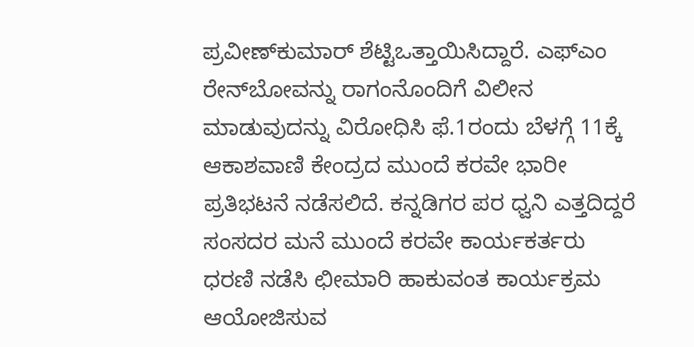ಪ್ರವೀಣ್‌ಕುಮಾರ್‌ ಶೆಟ್ಟಿಒತ್ತಾಯಿಸಿದ್ದಾರೆ. ಎಫ್‌ಎಂ ರೇನ್‌ಬೋವನ್ನು ರಾಗಂನೊಂದಿಗೆ ವಿಲೀನ ಮಾಡುವುದನ್ನು ವಿರೋಧಿಸಿ ಫೆ.1ರಂದು ಬೆಳಗ್ಗೆ 11ಕ್ಕೆ ಆಕಾಶವಾಣಿ ಕೇಂದ್ರದ ಮುಂದೆ ಕರವೇ ಭಾರೀ ಪ್ರತಿಭಟನೆ ನಡೆಸಲಿದೆ. ಕನ್ನಡಿಗರ ಪರ ಧ್ವನಿ ಎತ್ತದಿದ್ದರೆ ಸಂಸದರ ಮನೆ ಮುಂದೆ ಕರವೇ ಕಾರ್ಯಕರ್ತರು ಧರಣಿ ನಡೆಸಿ ಛೀಮಾರಿ ಹಾಕುವಂತ ಕಾರ್ಯಕ್ರಮ ಆಯೋಜಿಸುವ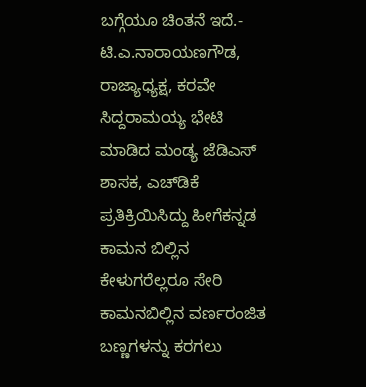ಬಗ್ಗೆಯೂ ಚಿಂತನೆ ಇದೆ.- ಟಿ.ಎ.ನಾರಾಯಣಗೌಡ, ರಾಜ್ಯಾಧ್ಯಕ್ಷ, ಕರವೇ ಸಿದ್ದರಾಮಯ್ಯ ಭೇಟಿ ಮಾಡಿದ ಮಂಡ್ಯ ಜೆಡಿಎಸ್ ಶಾಸಕ, ಎಚ್‌ಡಿಕೆ ಪ್ರತಿಕ್ರಿಯಿಸಿದ್ದು ಹೀಗೆಕನ್ನಡ ಕಾಮನ ಬಿಲ್ಲಿನ ಕೇಳುಗರೆಲ್ಲರೂ ಸೇರಿ ಕಾಮನಬಿಲ್ಲಿನ ವರ್ಣರಂಜಿತ ಬಣ್ಣಗಳನ್ನು ಕರಗಲು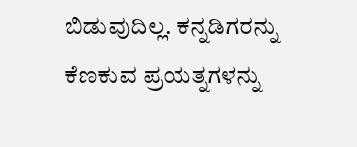ಬಿಡುವುದಿಲ್ಲ. ಕನ್ನಡಿಗರನ್ನು ಕೆಣಕುವ ಪ್ರಯತ್ನಗಳನ್ನು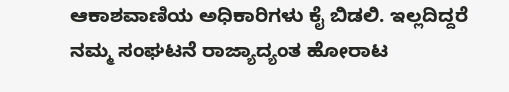ಆಕಾಶವಾಣಿಯ ಅಧಿಕಾರಿಗಳು ಕೈ ಬಿಡಲಿ. ಇಲ್ಲದಿದ್ದರೆ ನಮ್ಮ ಸಂಘಟನೆ ರಾಜ್ಯಾದ್ಯಂತ ಹೋರಾಟ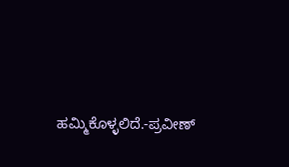ಹಮ್ಮಿಕೊಳ್ಳಲಿದೆ.-ಪ್ರವೀಣ್‌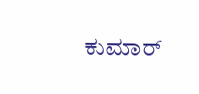ಕುಮಾರ್‌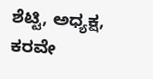ಶೆಟ್ಟಿ, ಅಧ್ಯಕ್ಷ, ಕರವೇ